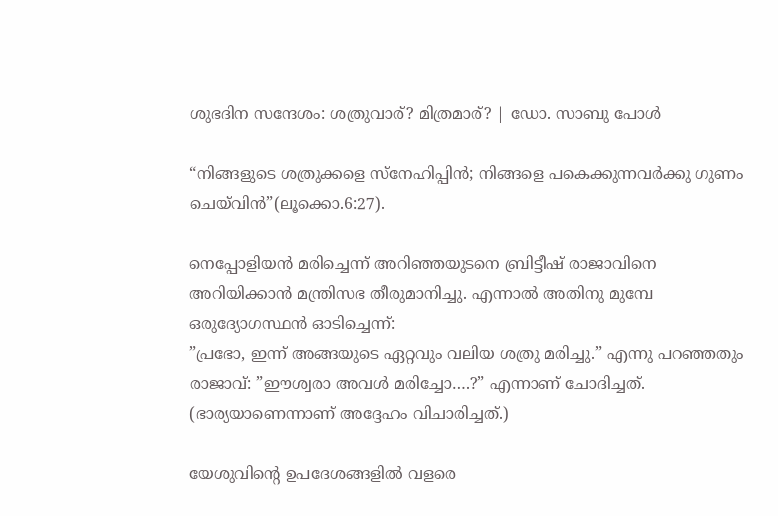ശുഭദിന സന്ദേശം: ശത്രുവാര്? മിത്രമാര്? | ഡോ. സാബു പോൾ

“നിങ്ങളുടെ ശത്രുക്കളെ സ്നേഹിപ്പിൻ; നിങ്ങളെ പകെക്കുന്നവർക്കു ഗുണം ചെയ്‍വിൻ”(ലൂക്കൊ.6:27).

നെപ്പോളിയൻ മരിച്ചെന്ന് അറിഞ്ഞയുടനെ ബ്രിട്ടീഷ് രാജാവിനെ അറിയിക്കാൻ മന്ത്രിസഭ തീരുമാനിച്ചു. എന്നാൽ അതിനു മുമ്പേ ഒരുദ്യോഗസ്ഥൻ ഓടിച്ചെന്ന്:
”പ്രഭോ, ഇന്ന് അങ്ങയുടെ ഏറ്റവും വലിയ ശത്രു മരിച്ചു.” എന്നു പറഞ്ഞതും രാജാവ്: ”ഈശ്വരാ അവൾ മരിച്ചോ….?” എന്നാണ് ചോദിച്ചത്.
(ഭാര്യയാണെന്നാണ് അദ്ദേഹം വിചാരിച്ചത്.)

യേശുവിൻ്റെ ഉപദേശങ്ങളിൽ വളരെ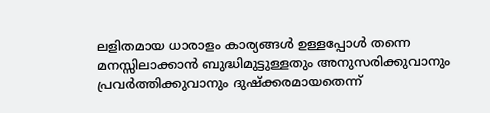ലളിതമായ ധാരാളം കാര്യങ്ങൾ ഉള്ളപ്പോൾ തന്നെ
മനസ്സിലാക്കാൻ ബുദ്ധിമുട്ടുള്ളതും അനുസരിക്കുവാനും പ്രവർത്തിക്കുവാനും ദുഷ്ക്കരമായതെന്ന്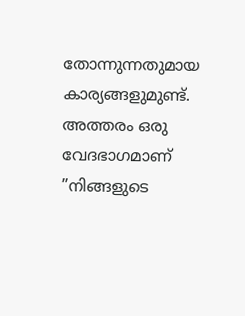തോന്നുന്നതുമായ കാര്യങ്ങളുമുണ്ട്.
അത്തരം ഒരു വേദഭാഗമാണ് ”നിങ്ങളുടെ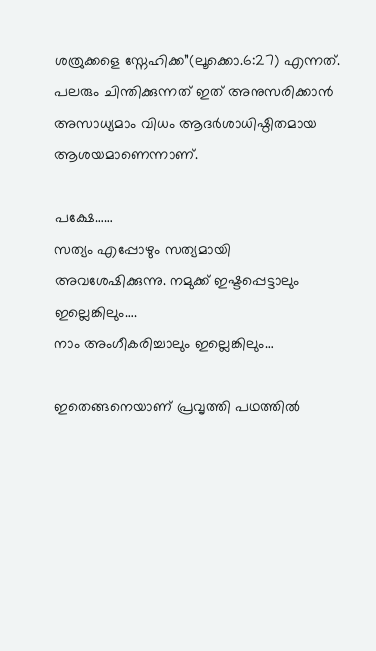ശത്രുക്കളെ സ്നേഹിക്ക”(ലൂക്കൊ.6:27) എന്നത്.
പലരും ചിന്തിക്കുന്നത് ഇത് അനുസരിക്കാൻ അസാധ്യമാം വിധം ആദർശാധിഷ്ഠിതമായ ആശയമാണെന്നാണ്.

പക്ഷേ……
സത്യം എപ്പോഴും സത്യമായി അവശേഷിക്കുന്നു. നമുക്ക് ഇഷ്ടപ്പെട്ടാലും ഇല്ലെങ്കിലും….
നാം അംഗീകരിച്ചാലും ഇല്ലെങ്കിലും…

ഇതെങ്ങനെയാണ് പ്രവൃത്തി പഥത്തിൽ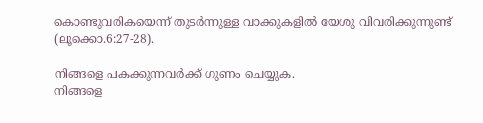കൊണ്ടുവരികയെന്ന് തുടർന്നുള്ള വാക്കുകളിൽ യേശു വിവരിക്കുന്നുണ്ട് (ലൂക്കൊ.6:27-28).

നിങ്ങളെ പകക്കുന്നവർക്ക് ഗുണം ചെയ്യുക.
നിങ്ങളെ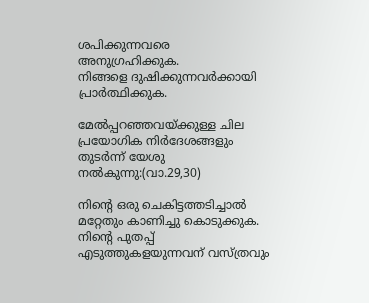ശപിക്കുന്നവരെ അനുഗ്രഹിക്കുക.
നിങ്ങളെ ദുഷിക്കുന്നവർക്കായി പ്രാർത്ഥിക്കുക.

മേൽപ്പറഞ്ഞവയ്ക്കുള്ള ചില പ്രയോഗിക നിർദേശങ്ങളും തുടർന്ന് യേശു നൽകുന്നു:(വാ.29,30)

നിൻ്റെ ഒരു ചെകിട്ടത്തടിച്ചാൽ മറ്റേതും കാണിച്ചു കൊടുക്കുക.
നിന്റെ പുതപ്പ് എടുത്തുകളയുന്നവന് വസ്ത്രവും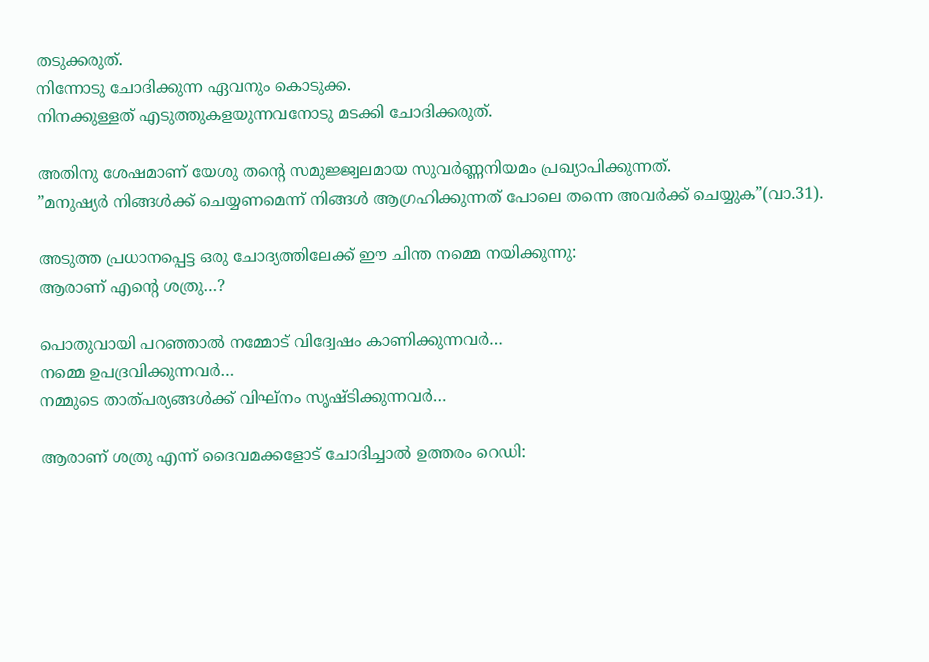തടുക്കരുത്.
നിന്നോടു ചോദിക്കുന്ന ഏവനും കൊടുക്ക.
നിനക്കുള്ളത് എടുത്തുകളയുന്നവനോടു മടക്കി ചോദിക്കരുത്.

അതിനു ശേഷമാണ് യേശു തൻ്റെ സമുജ്ജ്വലമായ സുവർണ്ണനിയമം പ്രഖ്യാപിക്കുന്നത്.
”മനുഷ്യർ നിങ്ങൾക്ക് ചെയ്യണമെന്ന് നിങ്ങൾ ആഗ്രഹിക്കുന്നത് പോലെ തന്നെ അവർക്ക് ചെയ്യുക”(വാ.31).

അടുത്ത പ്രധാനപ്പെട്ട ഒരു ചോദ്യത്തിലേക്ക് ഈ ചിന്ത നമ്മെ നയിക്കുന്നു:
ആരാണ് എൻ്റെ ശത്രു…?

പൊതുവായി പറഞ്ഞാൽ നമ്മോട് വിദ്വേഷം കാണിക്കുന്നവർ…
നമ്മെ ഉപദ്രവിക്കുന്നവർ…
നമ്മുടെ താത്പര്യങ്ങൾക്ക് വിഘ്നം സൃഷ്ടിക്കുന്നവർ…

ആരാണ് ശത്രു എന്ന് ദൈവമക്കളോട് ചോദിച്ചാൽ ഉത്തരം റെഡി: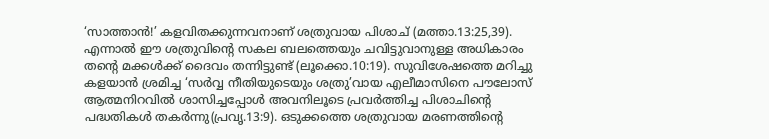‘സാത്താൻ!’ കളവിതക്കുന്നവനാണ് ശത്രുവായ പിശാച് (മത്താ.13:25,39).
എന്നാൽ ഈ ശത്രുവിൻ്റെ സകല ബലത്തെയും ചവിട്ടുവാനുള്ള അധികാരം തൻ്റെ മക്കൾക്ക് ദൈവം തന്നിട്ടുണ്ട് (ലൂക്കൊ.10:19). സുവിശേഷത്തെ മറിച്ചു കളയാൻ ശ്രമിച്ച ‘സർവ്വ നീതിയുടെയും ശത്രു’വായ എലീമാസിനെ പൗലോസ് ആത്മനിറവിൽ ശാസിച്ചപ്പോൾ അവനിലൂടെ പ്രവർത്തിച്ച പിശാചിൻ്റെ പദ്ധതികൾ തകർന്നു(പ്രവൃ.13:9). ഒടുക്കത്തെ ശത്രുവായ മരണത്തിൻ്റെ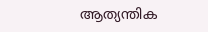ആത്യന്തിക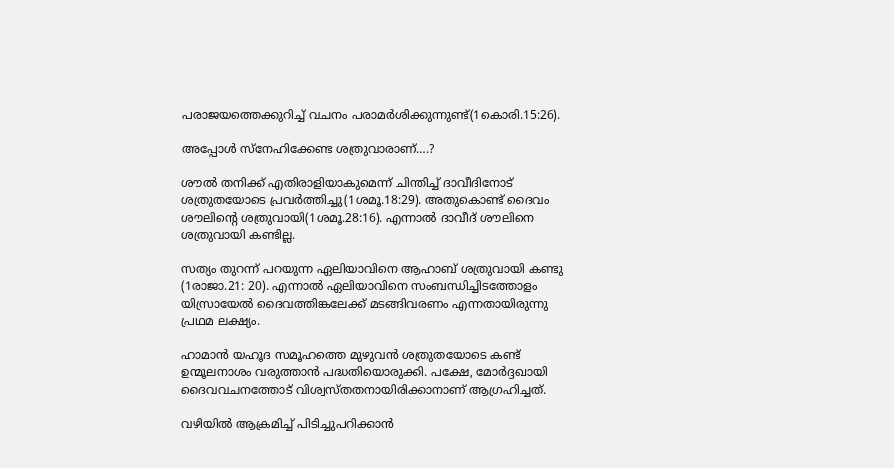പരാജയത്തെക്കുറിച്ച് വചനം പരാമർശിക്കുന്നുണ്ട്(1കൊരി.15:26).

അപ്പോൾ സ്നേഹിക്കേണ്ട ശത്രുവാരാണ്….?

ശൗൽ തനിക്ക് എതിരാളിയാകുമെന്ന് ചിന്തിച്ച് ദാവീദിനോട് ശത്രുതയോടെ പ്രവർത്തിച്ചു(1ശമൂ.18:29). അതുകൊണ്ട് ദൈവം ശൗലിൻ്റെ ശത്രുവായി(1ശമൂ.28:16). എന്നാൽ ദാവീദ് ശൗലിനെ ശത്രുവായി കണ്ടില്ല.

സത്യം തുറന്ന് പറയുന്ന ഏലിയാവിനെ ആഹാബ് ശത്രുവായി കണ്ടു (1രാജാ.21: 20). എന്നാൽ ഏലിയാവിനെ സംബന്ധിച്ചിടത്തോളം യിസ്രായേൽ ദൈവത്തിങ്കലേക്ക് മടങ്ങിവരണം എന്നതായിരുന്നു പ്രഥമ ലക്ഷ്യം.

ഹാമാൻ യഹൂദ സമൂഹത്തെ മുഴുവൻ ശത്രുതയോടെ കണ്ട് ഉന്മൂലനാശം വരുത്താൻ പദ്ധതിയൊരുക്കി. പക്ഷേ, മോർദ്ദഖായി ദൈവവചനത്തോട് വിശ്വസ്തതനായിരിക്കാനാണ് ആഗ്രഹിച്ചത്.

വഴിയിൽ ആക്രമിച്ച് പിടിച്ചുപറിക്കാൻ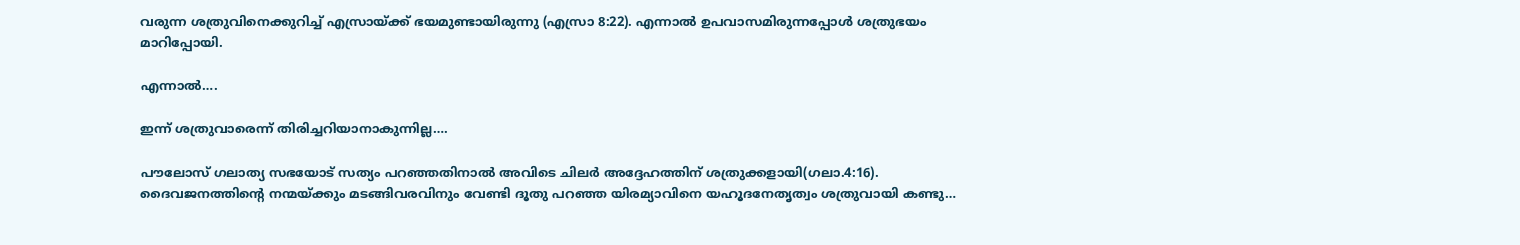വരുന്ന ശത്രുവിനെക്കുറിച്ച് എസ്രായ്ക്ക് ഭയമുണ്ടായിരുന്നു (എസ്രാ 8:22). എന്നാൽ ഉപവാസമിരുന്നപ്പോൾ ശത്രുഭയം മാറിപ്പോയി.

എന്നാൽ….

ഇന്ന് ശത്രുവാരെന്ന് തിരിച്ചറിയാനാകുന്നില്ല….

പൗലോസ് ഗലാത്യ സഭയോട് സത്യം പറഞ്ഞതിനാൽ അവിടെ ചിലർ അദ്ദേഹത്തിന് ശത്രുക്കളായി(ഗലാ.4:16). ദൈവജനത്തിൻ്റെ നന്മയ്ക്കും മടങ്ങിവരവിനും വേണ്ടി ദൂതു പറഞ്ഞ യിരമ്യാവിനെ യഹൂദനേതൃത്വം ശത്രുവായി കണ്ടു…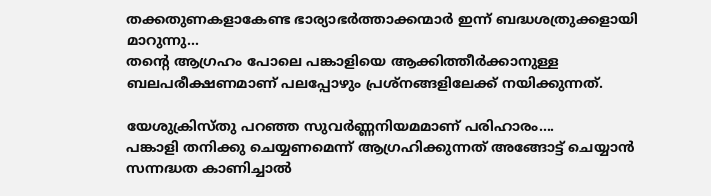തക്കതുണകളാകേണ്ട ഭാര്യാഭർത്താക്കന്മാർ ഇന്ന് ബദ്ധശത്രുക്കളായി മാറുന്നു…
തൻ്റെ ആഗ്രഹം പോലെ പങ്കാളിയെ ആക്കിത്തീർക്കാനുള്ള ബലപരീക്ഷണമാണ് പലപ്പോഴും പ്രശ്നങ്ങളിലേക്ക് നയിക്കുന്നത്.

യേശുക്രിസ്തു പറഞ്ഞ സുവർണ്ണനിയമമാണ് പരിഹാരം….
പങ്കാളി തനിക്കു ചെയ്യണമെന്ന് ആഗ്രഹിക്കുന്നത് അങ്ങോട്ട് ചെയ്യാൻ സന്നദ്ധത കാണിച്ചാൽ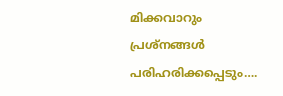മിക്കവാറും പ്രശ്നങ്ങൾ പരിഹരിക്കപ്പെടും….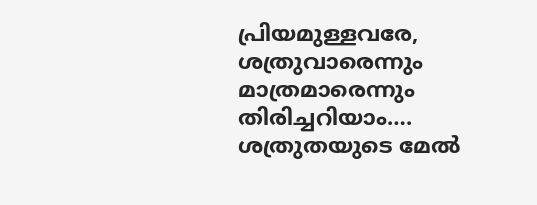പ്രിയമുള്ളവരേ,
ശത്രുവാരെന്നും മാത്രമാരെന്നും തിരിച്ചറിയാം….
ശത്രുതയുടെ മേൽ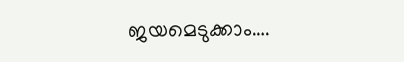ജയമെടുക്കാം….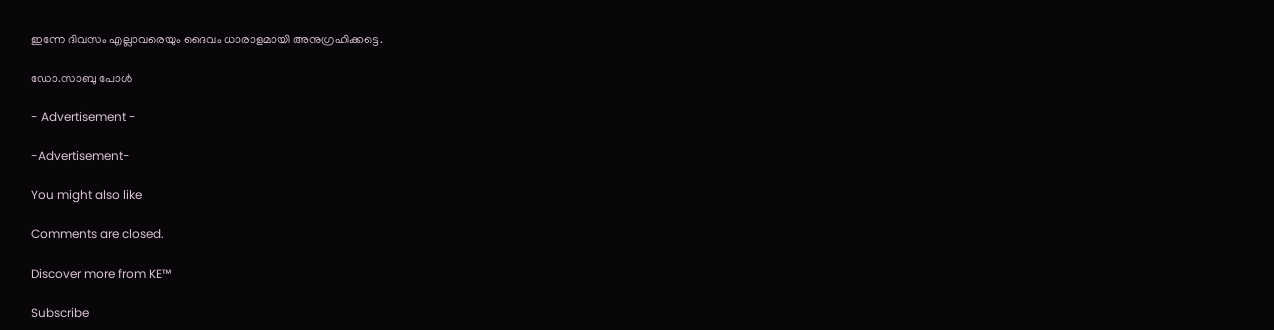ഇന്നേ ദിവസം എല്ലാവരെയും ദൈവം ധാരാളമായി അനുഗ്രഹിക്കട്ടെ.

ഡോ.സാബു പോൾ

- Advertisement -

-Advertisement-

You might also like

Comments are closed.

Discover more from KE™

Subscribe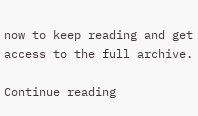now to keep reading and get access to the full archive.

Continue reading